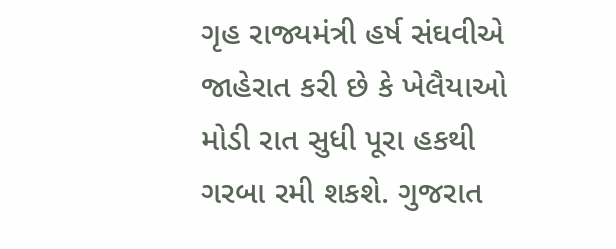ગૃહ રાજ્યમંત્રી હર્ષ સંઘવીએ જાહેરાત કરી છે કે ખેલૈયાઓ મોડી રાત સુધી પૂરા હકથી ગરબા રમી શકશે. ગુજરાત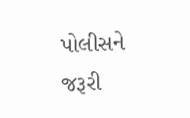પોલીસને જરૂરી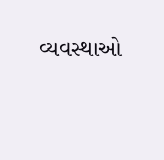વ્યવસ્થાઓ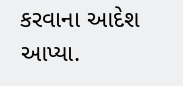કરવાના આદેશ આપ્યા.